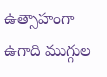ఉత్సాహంగా ఉగాది ముగ్గుల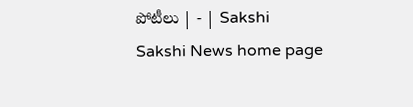పోటీలు | - | Sakshi
Sakshi News home page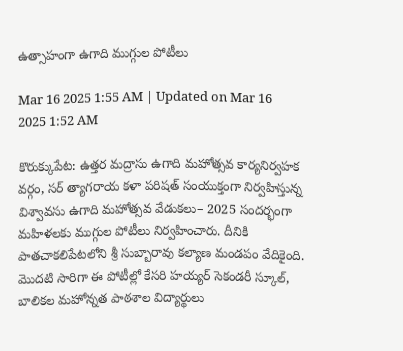ఉత్సాహంగా ఉగాది ముగ్గుల పోటీలు

Mar 16 2025 1:55 AM | Updated on Mar 16 2025 1:52 AM

కొరుక్కుపేట: ఉత్తర మద్రాసు ఉగాది మహోత్సవ కార్యనిర్వహక వర్గం, సర్‌ త్యాగరాయ కళా పరిషత్‌ సంయుక్తంగా నిర్వహిస్తున్న విశ్వావసు ఉగాది మహోత్సవ వేడుకలు– 2025 సందర్భంగా మహిళలకు ముగ్గుల పోటీలు నిర్వహించారు. దీనికి పాతచాకలిపేటలోని శ్రీ సుబ్బారావు కల్యాణ మండపం వేదికైంది. మొదటి సారిగా ఈ పోటీల్లో కేసరి హయ్యర్‌ సెకండరీ స్కూల్‌, బాలికల మహోన్నత పాఠశాల విద్యార్థులు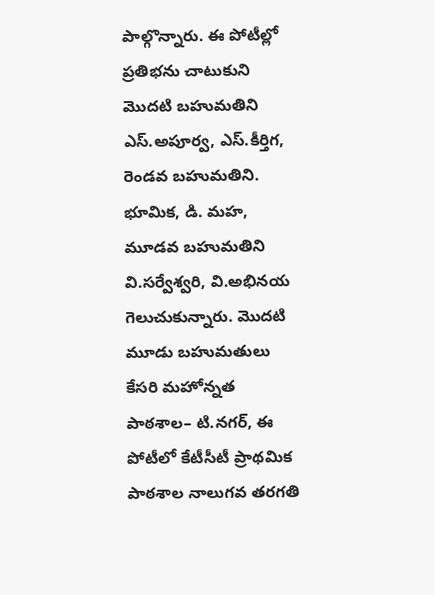పాల్గొన్నారు. ఈ పోటీల్లో ప్రతిభను చాటుకుని మొదటి బహుమతిని ఎస్‌.అపూర్వ, ఎస్‌.కీర్తిగ, రెండవ బహుమతిని. భూమిక, డి. మహ, మూడవ బహుమతిని వి.సర్వేశ్వరి, వి.అభినయ గెలుచుకున్నారు. మొదటి మూడు బహుమతులు కేసరి మహోన్నత పాఠశాల– టి.నగర్‌, ఈ పోటీలో కేటీసీటీ ప్రాథమిక పాఠశాల నాలుగవ తరగతి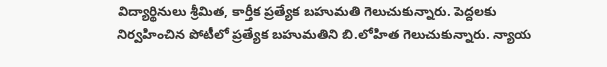విద్యార్థినులు శ్రీమిత, కార్తీక ప్రత్యేక బహుమతి గెలుచుకున్నారు. పెద్దలకు నిర్వహించిన పోటీలో ప్రత్యేక బహుమతిని బి.లోహిత గెలుచుకున్నారు. న్యాయ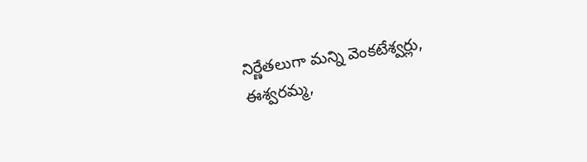నిర్ణేతలుగా మన్ని వెంకటేశ్వర్లు, ఈశ్వరమ్మ,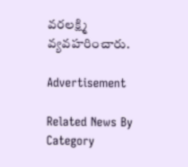వరలక్ష్మి వ్యవహరించారు.

Advertisement

Related News By Category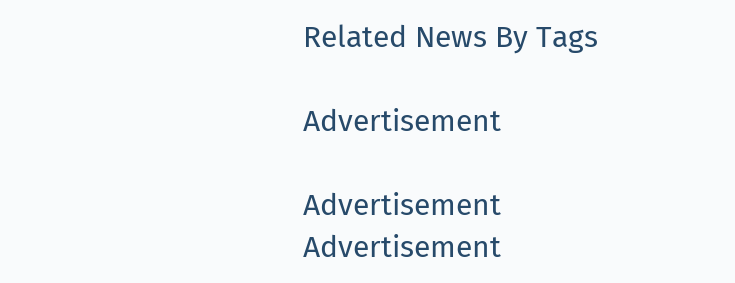Related News By Tags

Advertisement

Advertisement
Advertisement